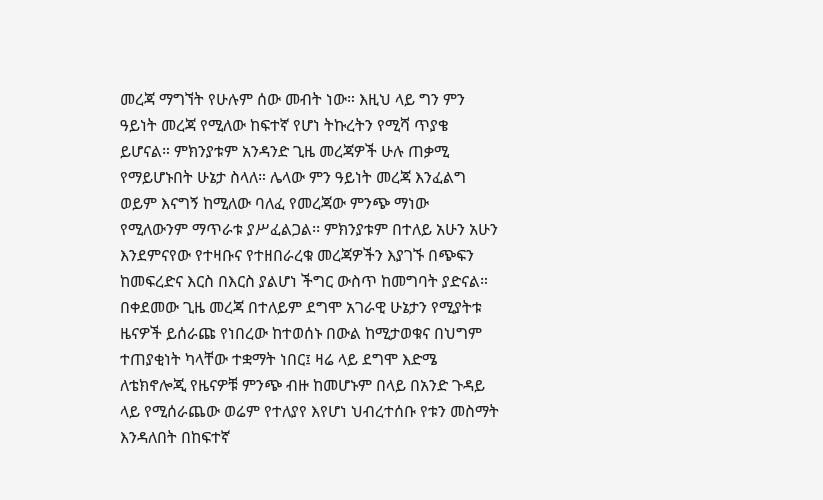መረጃ ማግኘት የሁሉም ሰው መብት ነው። እዚህ ላይ ግን ምን ዓይነት መረጃ የሚለው ከፍተኛ የሆነ ትኩረትን የሚሻ ጥያቄ ይሆናል። ምክንያቱም አንዳንድ ጊዜ መረጃዎች ሁሉ ጠቃሚ የማይሆኑበት ሁኔታ ስላለ። ሌላው ምን ዓይነት መረጃ እንፈልግ ወይም እናግኝ ከሚለው ባለፈ የመረጃው ምንጭ ማነው የሚለውንም ማጥራቱ ያሥፈልጋል፡፡ ምክንያቱም በተለይ አሁን አሁን እንደምናየው የተዛቡና የተዘበራረቁ መረጃዎችን እያገኙ በጭፍን ከመፍረድና እርስ በእርስ ያልሆነ ችግር ውስጥ ከመግባት ያድናል።
በቀደመው ጊዜ መረጃ በተለይም ደግሞ አገራዊ ሁኔታን የሚያትቱ ዜናዎች ይሰራጩ የነበረው ከተወሰኑ በውል ከሚታወቁና በህግም ተጠያቂነት ካላቸው ተቋማት ነበር፤ ዛሬ ላይ ደግሞ እድሜ ለቴክኖሎጂ የዜናዎቹ ምንጭ ብዙ ከመሆኑም በላይ በአንድ ጉዳይ ላይ የሚሰራጨው ወሬም የተለያየ እየሆነ ህብረተሰቡ የቱን መስማት እንዳለበት በከፍተኛ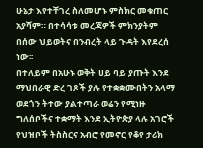ሁኔታ እየተቸገረ ስለመሆኑ ምስክር መቁጠር አያሻም። በተሳሳቱ መረጃዎች ምክንያትም በሰው ህይወትና በንብረት ላይ ጉዳት እየደረሰ ነው፡፡
በተለይም በአሁኑ ወቅት ሀይ ባይ ያጡት እንደ ማህበራዊ ድረ ገጾች ያሉ የተቋቋሙበትን አላማ ወደጎን ትተው ያልተጣራ ወሬን የሚነዙ ግለሰቦችና ተቋማት እንደ ኢትዮጵያ ላሉ አገሮች የህዝቦች ትስስርና አብሮ የመኖር የቆየ ታሪክ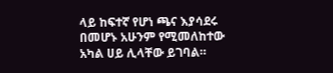ላይ ከፍተኛ የሆነ ጫና እያሳደሩ በመሆኑ አሁንም የሚመለከተው አካል ሀይ ሊላቸው ይገባል።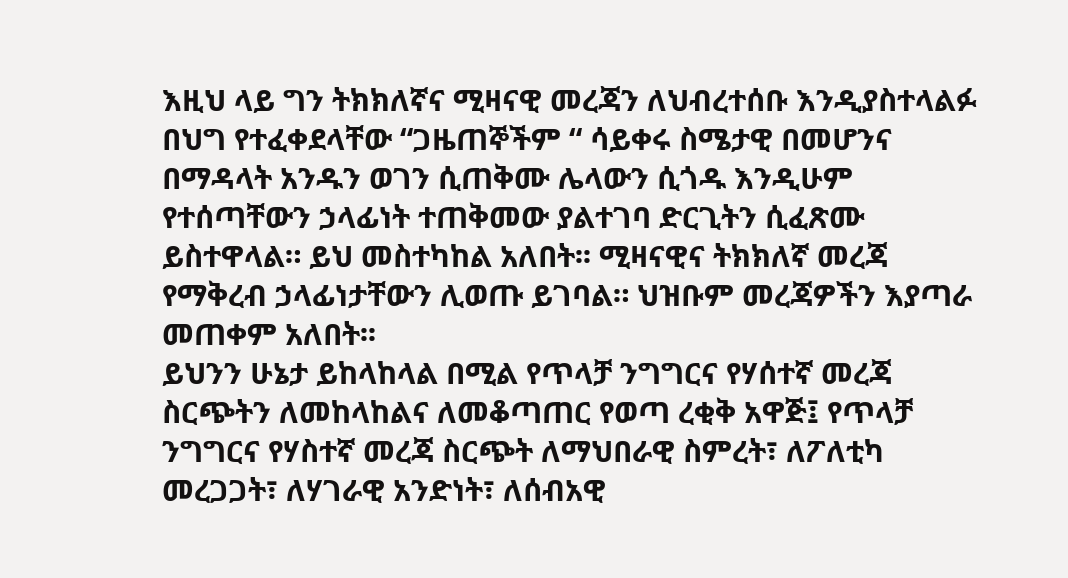እዚህ ላይ ግን ትክክለኛና ሚዛናዊ መረጃን ለህብረተሰቡ እንዲያስተላልፉ በህግ የተፈቀደላቸው “ጋዜጠኞችም “ ሳይቀሩ ስሜታዊ በመሆንና በማዳላት አንዱን ወገን ሲጠቅሙ ሌላውን ሲጎዱ እንዲሁም የተሰጣቸውን ኃላፊነት ተጠቅመው ያልተገባ ድርጊትን ሲፈጽሙ ይስተዋላል። ይህ መስተካከል አለበት፡፡ ሚዛናዊና ትክክለኛ መረጃ የማቅረብ ኃላፊነታቸውን ሊወጡ ይገባል። ህዝቡም መረጃዎችን እያጣራ መጠቀም አለበት፡፡
ይህንን ሁኔታ ይከላከላል በሚል የጥላቻ ንግግርና የሃሰተኛ መረጃ ስርጭትን ለመከላከልና ለመቆጣጠር የወጣ ረቂቅ አዋጅ፤ የጥላቻ ንግግርና የሃስተኛ መረጃ ስርጭት ለማህበራዊ ስምረት፣ ለፖለቲካ መረጋጋት፣ ለሃገራዊ አንድነት፣ ለሰብአዊ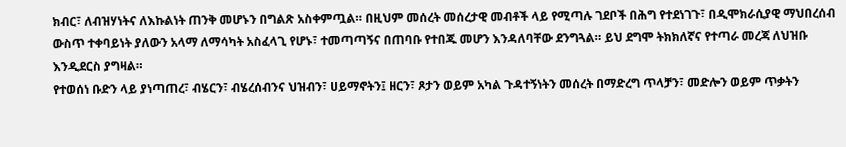ክብር፣ ለብዝሃነትና ለእኩልነት ጠንቅ መሆኑን በግልጽ አስቀምጧል። በዚህም መሰረት መሰረታዊ መብቶች ላይ የሚጣሉ ገደቦች በሕግ የተደነገጉ፣ በዲሞክራሲያዊ ማህበረሰብ ውስጥ ተቀባይነት ያለውን አላማ ለማሳካት አስፈላጊ የሆኑ፣ ተመጣጣኝና በጠባቡ የተበጁ መሆን እንዳለባቸው ደንግጓል። ይህ ደግሞ ትክክለኛና የተጣራ መረጃ ለህዝቡ እንዲደርስ ያግዛል።
የተወሰነ ቡድን ላይ ያነጣጠረ፣ ብሄርን፣ ብሄረሰብንና ህዝብን፣ ሀይማኖትን፤ ዘርን፣ ጾታን ወይም አካል ጉዳተኝነትን መሰረት በማድረግ ጥላቻን፣ መድሎን ወይም ጥቃትን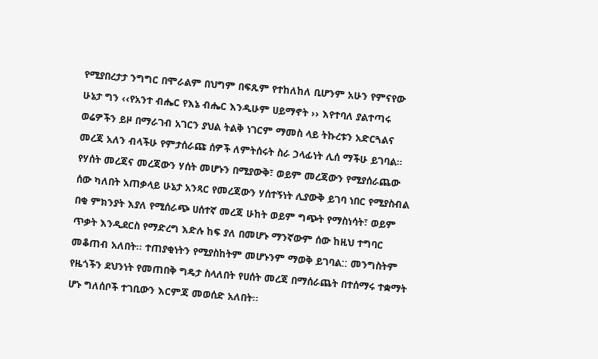የሚያበረታታ ንግግር በሞራልም በህግም በፍጹም የተከለከለ ቢሆንም አሁን የምናየው ሁኔታ ግን ‹‹የአንተ ብሔር የእኔ ብሔር እንዲሁም ሀይማኖት ›› እየተባለ ያልተጣሩ ወሬዎችን ይዞ በማራገብ አገርን ያህል ትልቅ ነገርም ማመስ ላይ ትኩረቱን አድርጓልና መረጃ አለን ብላችሁ የምታሰራጩ ሰዎች ለምትሰሩት ስራ ኃላፊነት ሊሰ ማችሁ ይገባል።
የሃሰት መረጃና መረጃውን ሃሰት መሆኑን በሚያውቅ፣ ወይም መረጃውን የሚያሰራጨው ሰው ካለበት አጠቃላይ ሁኔታ አንጻር የመረጃውን ሃሰተኝነት ሊያውቅ ይገባ ነበር የሚያስብል በቂ ምክንያት እያለ የሚሰራጭ ሀሰተኛ መረጃ ሁከት ወይም ግጭት የማስነሳት፣ ወይም ጥቃት እንዲደርስ የማድረግ እድሉ ከፍ ያለ በመሆኑ ማንኛውም ሰው ከዚህ ተግባር መቆጠብ አለበት፡፡ ተጠያቂነትን የሚያስከትም መሆኑንም ማወቅ ይገባል:: መንግስትም የዜጎችን ደህንነት የመጠበቅ ግዴታ ስላለበት የሀሰት መረጃ በማሰራጨት በተሰማሩ ተቋማት ሆኑ ግለሰቦች ተገቢውን እርምጃ መወሰድ አለበት፡፡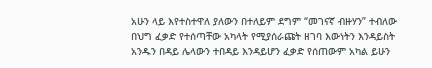አሁን ላይ እየተስተዋለ ያለውን በተለይም ደግም “መገናኛ ብዙሃን” ተብለው በህግ ፈቃድ የተሰጣቸው አካላት የሚያሰራጩት ዘገባ እውነትን እንዳይስት አንዱን በዳይ ሌላውን ተበዳይ እንዳይሆን ፈቃድ የሰጠውም አካል ይሁን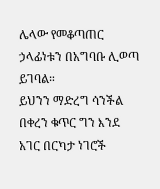ሌላው የመቆጣጠር ኃላፊነቱን በአግባቡ ሊወጣ ይገባል።
ይህንን ማድረግ ሳንችል በቀረን ቁጥር ግን እንደ አገር በርካታ ነገሮች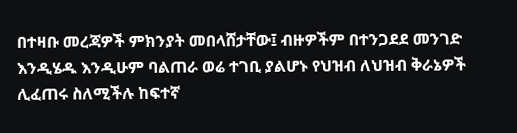በተዛቡ መረጃዎች ምክንያት መበላሸታቸው፤ ብዙዎችም በተንጋደደ መንገድ እንዲሄዱ እንዲሁም ባልጠራ ወሬ ተገቢ ያልሆኑ የህዝብ ለህዝብ ቅራኔዎች ሊፈጠሩ ስለሚችሉ ከፍተኛ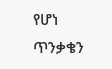የሆነ ጥንቃቄን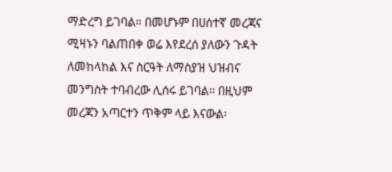ማድረግ ይገባል። በመሆኑም በሀሰተኛ መረጃና ሚዛኑን ባልጠበቀ ወሬ እየደረሰ ያለውን ጉዳት ለመከላከል እና ስርዓት ለማስያዝ ህዝብና መንግስት ተባብረው ሊሰሩ ይገባል፡፡ በዚህም መረጃን አጣርተን ጥቅም ላይ እናውል፡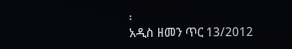፡
አዲስ ዘመን ጥር 13/2012